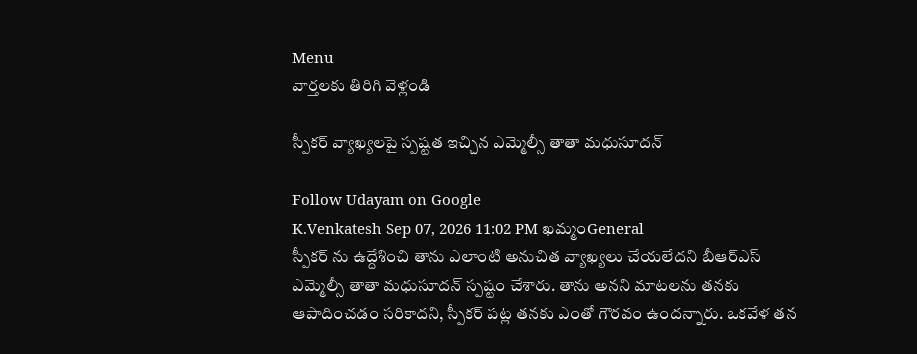Menu
వార్తలకు తిరిగి వెళ్లండి

స్పీకర్ వ్యాఖ్యలపై స్పష్టత ఇచ్చిన ఎమ్మెల్సీ తాతా మధుసూదన్

Follow Udayam on Google
K.Venkatesh Sep 07, 2026 11:02 PM ఖమ్మంGeneral
స్పీకర్ ను ఉద్దేశించి తాను ఎలాంటి అనుచిత వ్యాఖ్యలు చేయలేదని బీఆర్ఎస్ ఎమ్మెల్సీ తాతా మధుసూదన్ స్పష్టం చేశారు. తాను అనని మాటలను తనకు ఆపాదించడం సరికాదని, స్పీకర్ పట్ల తనకు ఎంతో గౌరవం ఉందన్నారు. ఒకవేళ తన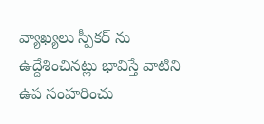వ్యాఖ్యలు స్పీకర్ ను ఉద్దేశించినట్లు భావిస్తే వాటిని ఉప సంహరించు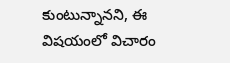కుంటున్నానని, ఈ విషయంలో విచారం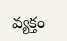వ్యక్తం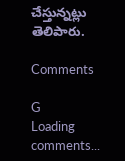చేస్తున్నట్లు తెలిపారు.

Comments

G
Loading comments...